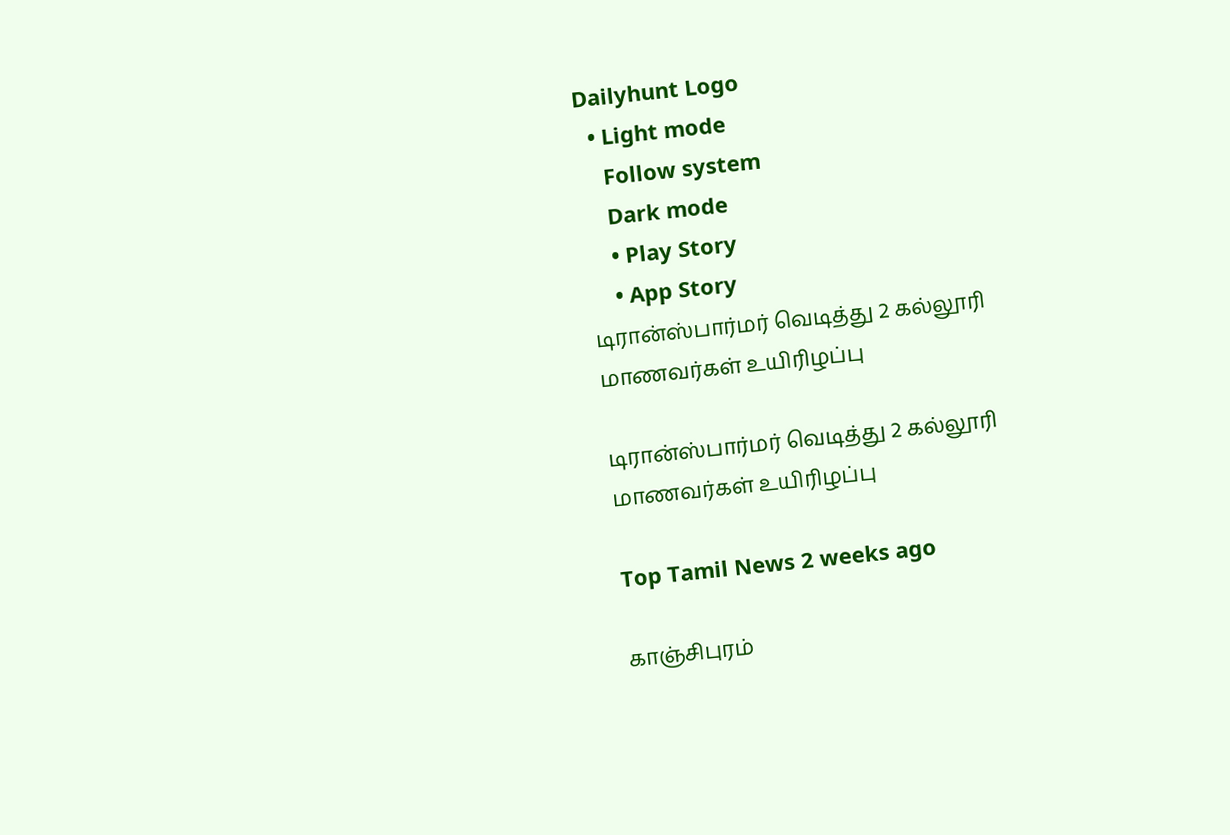Dailyhunt Logo
  • Light mode
    Follow system
    Dark mode
    • Play Story
    • App Story
டிரான்ஸ்பார்மர் வெடித்து 2 கல்லூரி மாணவர்கள் உயிரிழப்பு

டிரான்ஸ்பார்மர் வெடித்து 2 கல்லூரி மாணவர்கள் உயிரிழப்பு

Top Tamil News 2 weeks ago

காஞ்சிபுரம்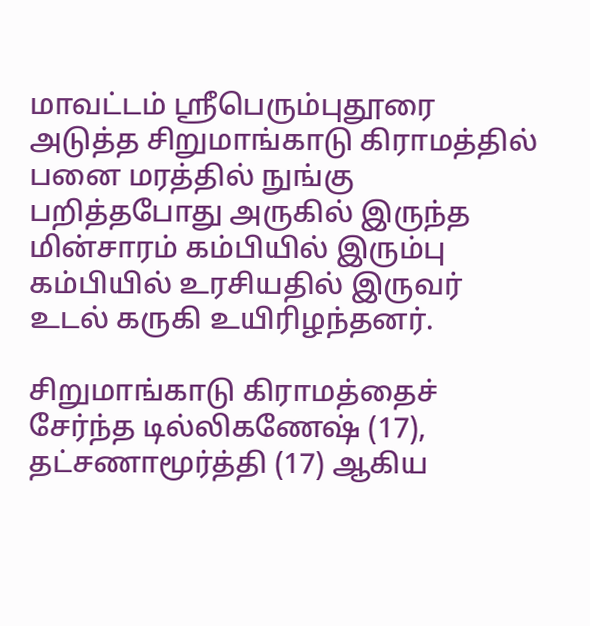மாவட்டம் ஸ்ரீபெரும்புதூரை அடுத்த சிறுமாங்காடு கிராமத்தில் பனை மரத்தில் நுங்கு பறித்தபோது அருகில் இருந்த மின்சாரம் கம்பியில் இரும்பு கம்பியில் உரசியதில் இருவர் உடல் கருகி உயிரிழந்தனர்.

சிறுமாங்காடு கிராமத்தைச் சேர்ந்த டில்லிகணேஷ் (17), தட்சணாமூர்த்தி (17) ஆகிய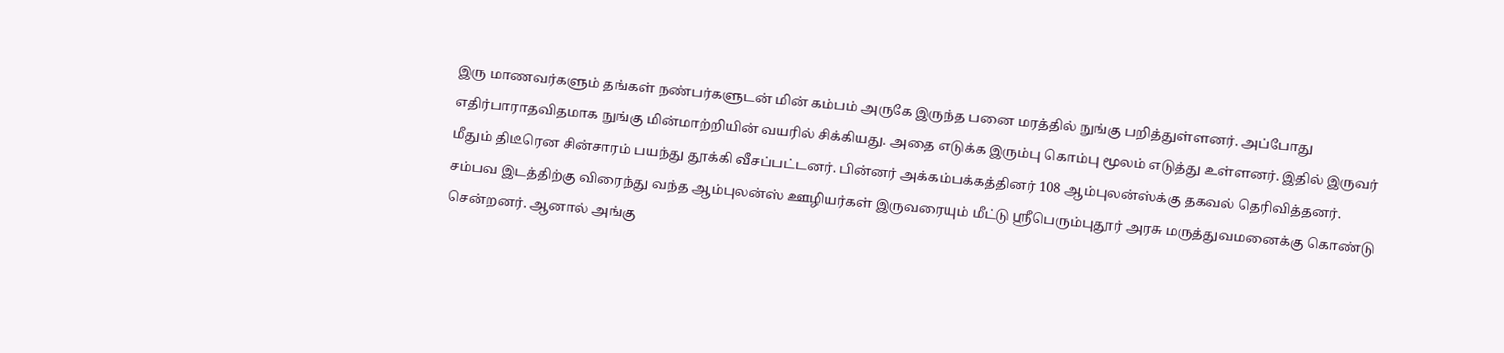இரு மாணவர்களும் தங்கள் நண்பர்களுடன் மின் கம்பம் அருகே இருந்த பனை மரத்தில் நுங்கு பறித்துள்ளனர். அப்போது எதிர்பாராதவிதமாக நுங்கு மின்மாற்றியின் வயரில் சிக்கியது. அதை எடுக்க இரும்பு கொம்பு மூலம் எடுத்து உள்ளனர். இதில் இருவர் மீதும் திடீரென சின்சாரம் பயந்து தூக்கி வீசப்பட்டனர். பின்னர் அக்கம்பக்கத்தினர் 108 ஆம்புலன்ஸ்க்கு தகவல் தெரிவித்தனர். சம்பவ இடத்திற்கு விரைந்து வந்த ஆம்புலன்ஸ் ஊழியர்கள் இருவரையும் மீட்டு ஸ்ரீபெரும்புதூர் அரசு மருத்துவமனைக்கு கொண்டு சென்றனர். ஆனால் அங்கு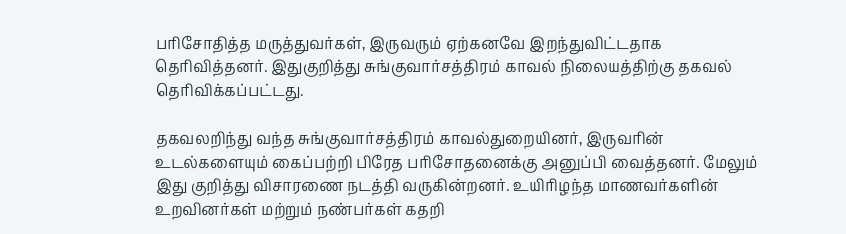பரிசோதித்த மருத்துவர்கள், இருவரும் ஏற்கனவே இறந்துவிட்டதாக தெரிவித்தனர். இதுகுறித்து சுங்குவார்சத்திரம் காவல் நிலையத்திற்கு தகவல் தெரிவிக்கப்பட்டது.

தகவலறிந்து வந்த சுங்குவார்சத்திரம் காவல்துறையினர், இருவரின் உடல்களையும் கைப்பற்றி பிரேத பரிசோதனைக்கு அனுப்பி வைத்தனர். மேலும் இது குறித்து விசாரணை நடத்தி வருகின்றனர். உயிரிழந்த மாணவர்களின் உறவினர்கள் மற்றும் நண்பர்கள் கதறி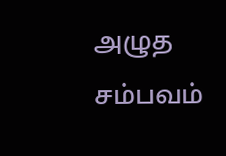அழுத சம்பவம்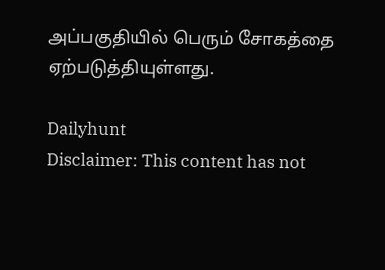அப்பகுதியில் பெரும் சோகத்தை ஏற்படுத்தியுள்ளது.

Dailyhunt
Disclaimer: This content has not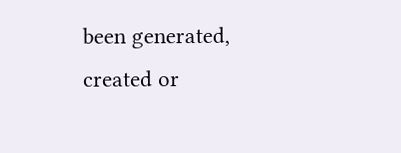been generated, created or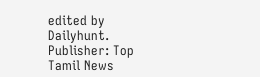edited by Dailyhunt. Publisher: Top Tamil News